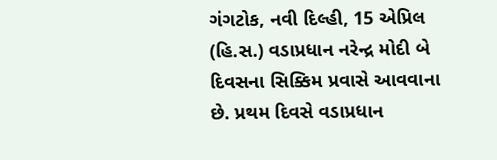ગંગટોક, નવી દિલ્હી, 15 એપ્રિલ (હિ.સ.) વડાપ્રધાન નરેન્દ્ર મોદી બે દિવસના સિક્કિમ પ્રવાસે આવવાના છે. પ્રથમ દિવસે વડાપ્રધાન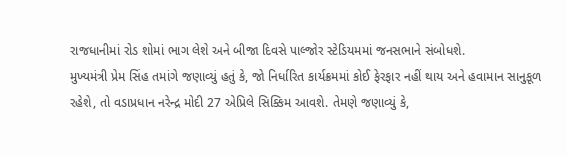રાજધાનીમાં રોડ શોમાં ભાગ લેશે અને બીજા દિવસે પાલ્જોર સ્ટેડિયમમાં જનસભાને સંબોધશે.
મુખ્યમંત્રી પ્રેમ સિંહ તમાંગે જણાવ્યું હતું કે, જો નિર્ધારિત કાર્યક્રમમાં કોઈ ફેરફાર નહીં થાય અને હવામાન સાનુકૂળ રહેશે, તો વડાપ્રધાન નરેન્દ્ર મોદી 27 એપ્રિલે સિક્કિમ આવશે. તેમણે જણાવ્યું કે,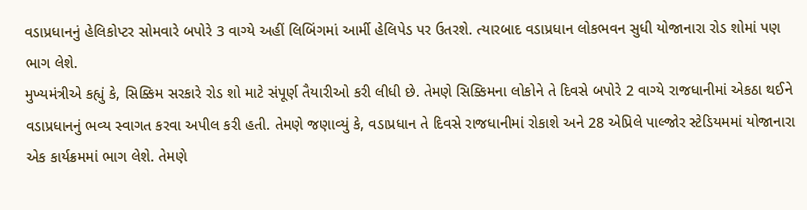વડાપ્રધાનનું હેલિકોપ્ટર સોમવારે બપોરે 3 વાગ્યે અહીં લિબિંગમાં આર્મી હેલિપેડ પર ઉતરશે. ત્યારબાદ વડાપ્રધાન લોકભવન સુધી યોજાનારા રોડ શોમાં પણ ભાગ લેશે.
મુખ્યમંત્રીએ કહ્યું કે, સિક્કિમ સરકારે રોડ શો માટે સંપૂર્ણ તૈયારીઓ કરી લીધી છે. તેમણે સિક્કિમના લોકોને તે દિવસે બપોરે 2 વાગ્યે રાજધાનીમાં એકઠા થઈને વડાપ્રધાનનું ભવ્ય સ્વાગત કરવા અપીલ કરી હતી. તેમણે જણાવ્યું કે, વડાપ્રધાન તે દિવસે રાજધાનીમાં રોકાશે અને 28 એપ્રિલે પાલ્જોર સ્ટેડિયમમાં યોજાનારા એક કાર્યક્રમમાં ભાગ લેશે. તેમણે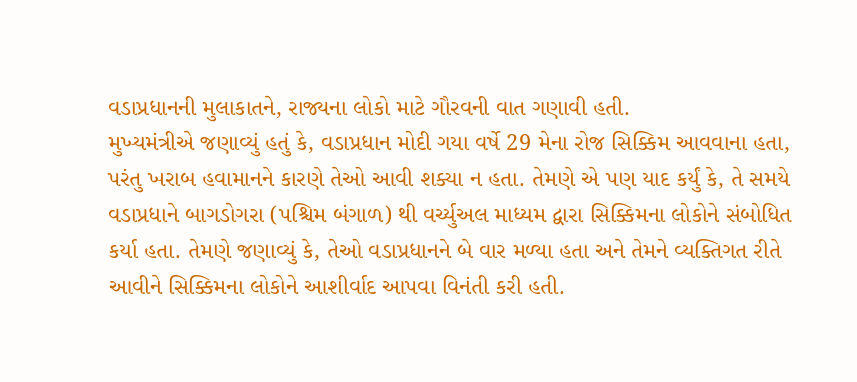વડાપ્રધાનની મુલાકાતને, રાજ્યના લોકો માટે ગૌરવની વાત ગણાવી હતી.
મુખ્યમંત્રીએ જણાવ્યું હતું કે, વડાપ્રધાન મોદી ગયા વર્ષે 29 મેના રોજ સિક્કિમ આવવાના હતા, પરંતુ ખરાબ હવામાનને કારણે તેઓ આવી શક્યા ન હતા. તેમણે એ પણ યાદ કર્યું કે, તે સમયે વડાપ્રધાને બાગડોગરા (પશ્ચિમ બંગાળ) થી વર્ચ્યુઅલ માધ્યમ દ્વારા સિક્કિમના લોકોને સંબોધિત કર્યા હતા. તેમણે જણાવ્યું કે, તેઓ વડાપ્રધાનને બે વાર મળ્યા હતા અને તેમને વ્યક્તિગત રીતે આવીને સિક્કિમના લોકોને આશીર્વાદ આપવા વિનંતી કરી હતી.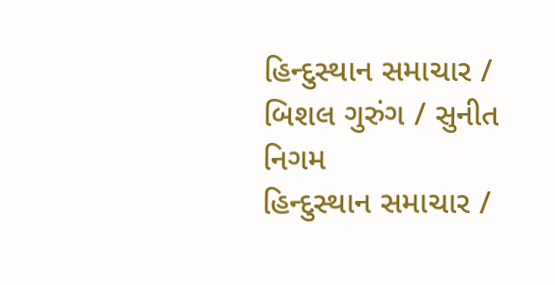હિન્દુસ્થાન સમાચાર / બિશલ ગુરુંગ / સુનીત નિગમ
હિન્દુસ્થાન સમાચાર /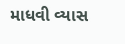માધવી વ્યાસ